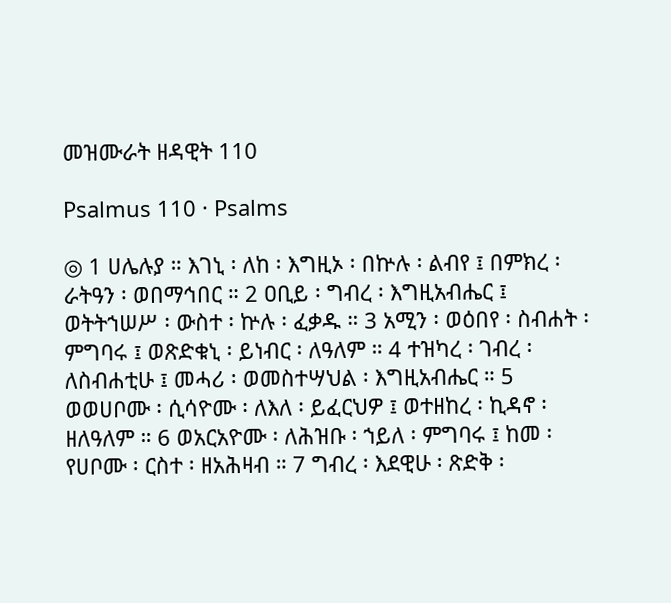መዝሙራት ዘዳዊት 110

Psalmus 110 · Psalms

◎ 1 ሀሌሉያ ። እገኒ ፡ ለከ ፡ እግዚኦ ፡ በኵሉ ፡ ልብየ ፤ በምክረ ፡ ራትዓን ፡ ወበማኅበር ። 2 ዐቢይ ፡ ግብረ ፡ እግዚአብሔር ፤ ወትትኀሠሥ ፡ ውስተ ፡ ኵሉ ፡ ፈቃዱ ። 3 አሚን ፡ ወዕበየ ፡ ስብሐት ፡ ምግባሩ ፤ ወጽድቁኒ ፡ ይነብር ፡ ለዓለም ። 4 ተዝካረ ፡ ገብረ ፡ ለስብሐቲሁ ፤ መሓሪ ፡ ወመስተሣህል ፡ እግዚአብሔር ። 5 ወወሀቦሙ ፡ ሲሳዮሙ ፡ ለእለ ፡ ይፈርህዎ ፤ ወተዘከረ ፡ ኪዳኖ ፡ ዘለዓለም ። 6 ወአርአዮሙ ፡ ለሕዝቡ ፡ ኀይለ ፡ ምግባሩ ፤ ከመ ፡ የሀቦሙ ፡ ርስተ ፡ ዘአሕዛብ ። 7 ግብረ ፡ እደዊሁ ፡ ጽድቅ ፡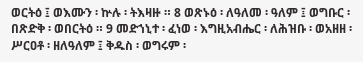ወርትዕ ፤ ወእሙን ፡ ኵሉ ፡ ትእዛዙ ። 8 ወጽኑዕ ፡ ለዓለመ ፡ ዓለም ፤ ወግቡር ፡ በጽድቅ ፡ ወበርትዕ ። 9 መድኀኒተ ፡ ፈነወ ፡ እግዚአብሔር ፡ ለሕዝቡ ፡ ወአዘዘ ፡ ሥርዐቶ ፡ ዘለዓለም ፤ ቅዱስ ፡ ወግሩም ፡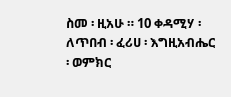ስመ ፡ ዚአሁ ። 10 ቀዳሚሃ ፡ ለጥበብ ፡ ፈሪሀ ፡ እግዚአብሔር ፡ ወምክር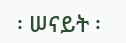፡ ሠናይት ፡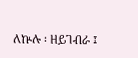ለኵሉ ፡ ዘይገብራ ፤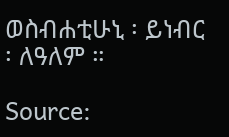ወስብሐቲሁኒ ፡ ይነብር ፡ ለዓለም ።

Source: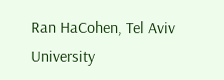Ran HaCohen, Tel Aviv University